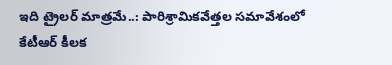ఇది ట్రైలర్ మాత్రమే..: పారిశ్రామికవేత్తల సమావేశంలో కేటీఆర్ కీలక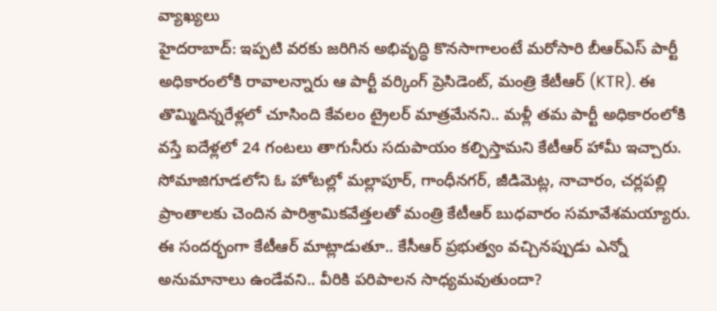వ్యాఖ్యలు
హైదరాబాద్: ఇప్పటి వరకు జరిగిన అభివృద్ధి కొనసాగాలంటే మరోసారి బీఆర్ఎస్ పార్టీ అధికారంలోకి రావాలన్నారు ఆ పార్టీ వర్కింగ్ ప్రెసిడెంట్, మంత్రి కేటీఆర్ (KTR). ఈ తొమ్మిదిన్నరేళ్లలో చూసింది కేవలం ట్రైలర్ మాత్రమేనని.. మళ్లీ తమ పార్టీ అధికారంలోకి వస్తే ఐదేళ్లలో 24 గంటలు తాగునీరు సదుపాయం కల్పిస్తామని కేటీఆర్ హామీ ఇచ్చారు. సోమాజిగూడలోని ఓ హోటల్లో మల్లాపూర్, గాంధీనగర్, జీడిమెట్ల, నాచారం, చర్లపల్లి ప్రాంతాలకు చెందిన పారిశ్రామికవేత్తలతో మంత్రి కేటీఆర్ బుధవారం సమావేశమయ్యారు.
ఈ సందర్భంగా కేటీఆర్ మాట్లాడుతూ.. కేసీఆర్ ప్రభుత్వం వచ్చినప్పుడు ఎన్నో అనుమానాలు ఉండేవని.. వీరికి పరిపాలన సాధ్యమవుతుందా?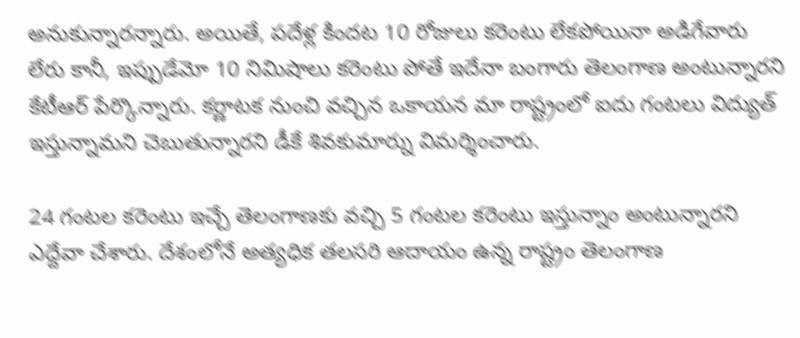అనుకున్నారన్నారు. అయితే, పదేళ్ల కిందట 10 రోజులు కరెంటు లేకపోయినా అడిగేవారు లేరు కానీ, ఇప్పుడేమో 10 నిమిషాలు కరెంటు పోతే ఇదేనా బంగారు తెలంగాణ అంటున్నారని కేటీఆర్ పేర్కొన్నారు. కర్ణాటక నుంచి వచ్చిన ఒకాయన మా రాష్ట్రంలో ఐదు గంటలు విద్యుత్ ఇస్తున్నామని చెబుతున్నారని డీకే శివకుమార్ను విమర్శించారు.

24 గంటల కరెంటు ఇచ్చే తెలంగాణకు వచ్చి 5 గంటల కరెంటు ఇస్తున్నాం అంటున్నారని ఎద్దేవా చేశారు. దేశంలోనే అత్యధిక తలసరి ఆదాయం ఉన్న రాష్ట్రం తెలంగాణ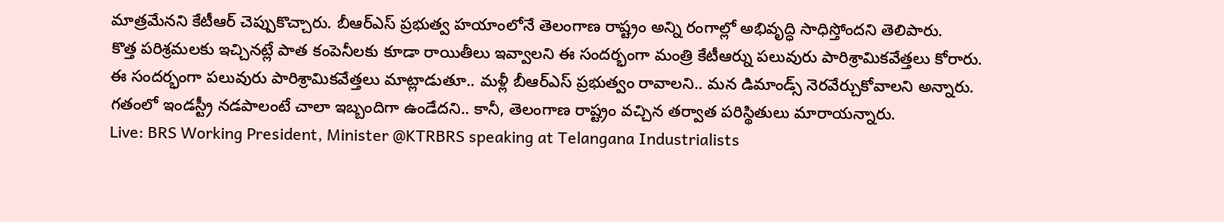మాత్రమేనని కేటీఆర్ చెప్పుకొచ్చారు. బీఆర్ఎస్ ప్రభుత్వ హయాంలోనే తెలంగాణ రాష్ట్రం అన్ని రంగాల్లో అభివృద్ధి సాధిస్తోందని తెలిపారు.
కొత్త పరిశ్రమలకు ఇచ్చినట్లే పాత కంపెనీలకు కూడా రాయితీలు ఇవ్వాలని ఈ సందర్భంగా మంత్రి కేటీఆర్ను పలువురు పారిశ్రామికవేత్తలు కోరారు. ఈ సందర్భంగా పలువురు పారిశ్రామికవేత్తలు మాట్లాడుతూ.. మళ్లీ బీఆర్ఎస్ ప్రభుత్వం రావాలని.. మన డిమాండ్స్ నెరవేర్చుకోవాలని అన్నారు. గతంలో ఇండస్ట్రీ నడపాలంటే చాలా ఇబ్బందిగా ఉండేదని.. కానీ, తెలంగాణ రాష్ట్రం వచ్చిన తర్వాత పరిస్థితులు మారాయన్నారు.
Live: BRS Working President, Minister @KTRBRS speaking at Telangana Industrialists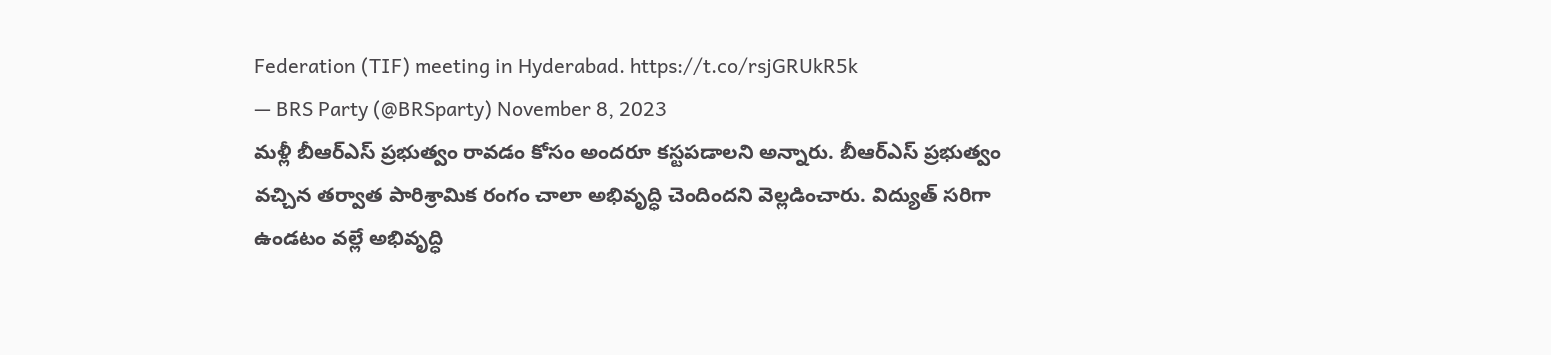Federation (TIF) meeting in Hyderabad. https://t.co/rsjGRUkR5k
— BRS Party (@BRSparty) November 8, 2023
మళ్లీ బీఆర్ఎస్ ప్రభుత్వం రావడం కోసం అందరూ కస్టపడాలని అన్నారు. బీఆర్ఎస్ ప్రభుత్వం వచ్చిన తర్వాత పారిశ్రామిక రంగం చాలా అభివృద్ధి చెందిందని వెల్లడించారు. విద్యుత్ సరిగా ఉండటం వల్లే అభివృద్ధి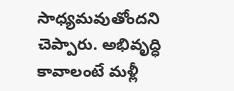సాధ్యమవుతోందని చెప్పారు. అభివృద్ధి కావాలంటే మళ్లీ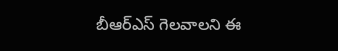బీఆర్ఎస్ గెలవాలని ఈ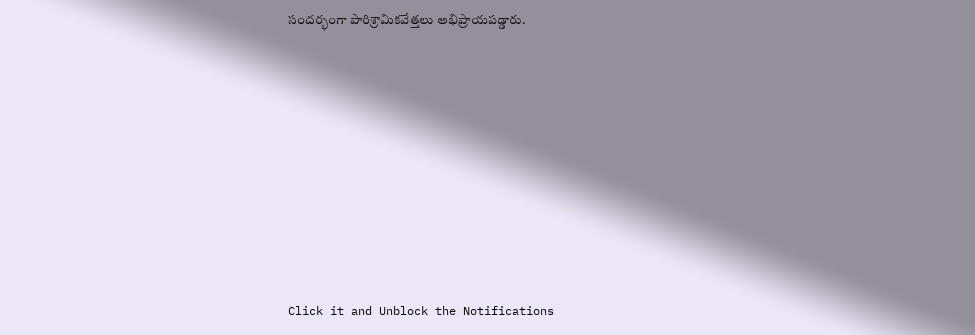సందర్భంగా పారిశ్రామికవేత్తలు అభిప్రాయపడ్డారు.












Click it and Unblock the Notifications